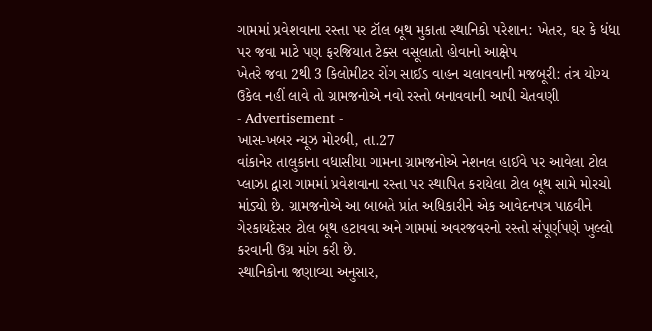ગામમાં પ્રવેશવાના રસ્તા પર ટૉલ બૂથ મુકાતા સ્થાનિકો પરેશાન: ખેતર, ઘર કે ધંધા પર જવા માટે પણ ફરજિયાત ટેક્સ વસૂલાતો હોવાનો આક્ષેપ
ખેતરે જવા 2થી 3 કિલોમીટર રોંગ સાઈડ વાહન ચલાવવાની મજબૂરી: તંત્ર યોગ્ય ઉકેલ નહીં લાવે તો ગ્રામજનોએ નવો રસ્તો બનાવવાની આપી ચેતવણી
- Advertisement -
ખાસ-ખબર ન્યૂઝ મોરબી, તા.27
વાંકાનેર તાલુકાના વધાસીયા ગામના ગ્રામજનોએ નેશનલ હાઈવે પર આવેલા ટોલ પ્લાઝા દ્વારા ગામમાં પ્રવેશવાના રસ્તા પર સ્થાપિત કરાયેલા ટોલ બૂથ સામે મોરચો માંડ્યો છે. ગ્રામજનોએ આ બાબતે પ્રાંત અધિકારીને એક આવેદનપત્ર પાઠવીને ગેરકાયદેસર ટોલ બૂથ હટાવવા અને ગામમાં અવરજવરનો રસ્તો સંપૂર્ણપણે ખુલ્લો કરવાની ઉગ્ર માંગ કરી છે.
સ્થાનિકોના જણાવ્યા અનુસાર,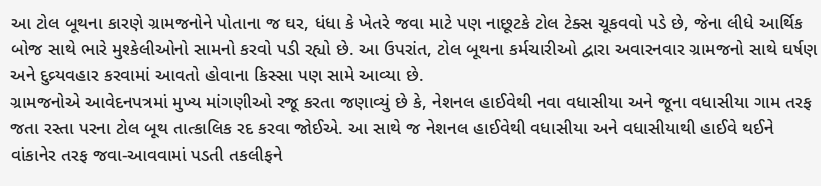આ ટોલ બૂથના કારણે ગ્રામજનોને પોતાના જ ઘર, ધંધા કે ખેતરે જવા માટે પણ નાછૂટકે ટોલ ટેક્સ ચૂકવવો પડે છે, જેના લીધે આર્થિક બોજ સાથે ભારે મુશ્કેલીઓનો સામનો કરવો પડી રહ્યો છે. આ ઉપરાંત, ટોલ બૂથના કર્મચારીઓ દ્વારા અવારનવાર ગ્રામજનો સાથે ઘર્ષણ અને દુવ્ર્યવહાર કરવામાં આવતો હોવાના કિસ્સા પણ સામે આવ્યા છે.
ગ્રામજનોએ આવેદનપત્રમાં મુખ્ય માંગણીઓ રજૂ કરતા જણાવ્યું છે કે, નેશનલ હાઈવેથી નવા વધાસીયા અને જૂના વધાસીયા ગામ તરફ જતા રસ્તા પરના ટોલ બૂથ તાત્કાલિક રદ કરવા જોઈએ. આ સાથે જ નેશનલ હાઈવેથી વધાસીયા અને વધાસીયાથી હાઈવે થઈને વાંકાનેર તરફ જવા-આવવામાં પડતી તકલીફને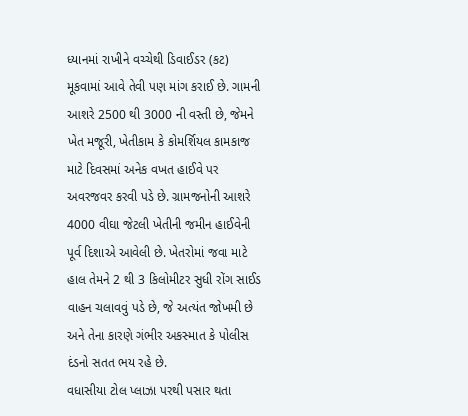ધ્યાનમાં રાખીને વચ્ચેથી ડિવાઈડર (કટ) મૂકવામાં આવે તેવી પણ માંગ કરાઈ છે. ગામની આશરે 2500 થી 3000 ની વસ્તી છે, જેમને ખેત મજૂરી, ખેતીકામ કે કોમર્શિયલ કામકાજ માટે દિવસમાં અનેક વખત હાઈવે પર અવરજવર કરવી પડે છે. ગ્રામજનોની આશરે 4000 વીઘા જેટલી ખેતીની જમીન હાઈવેની પૂર્વ દિશાએ આવેલી છે. ખેતરોમાં જવા માટે હાલ તેમને 2 થી 3 કિલોમીટર સુધી રોંગ સાઈડ વાહન ચલાવવું પડે છે, જે અત્યંત જોખમી છે અને તેના કારણે ગંભીર અકસ્માત કે પોલીસ દંડનો સતત ભય રહે છે.
વધાસીયા ટોલ પ્લાઝા પરથી પસાર થતા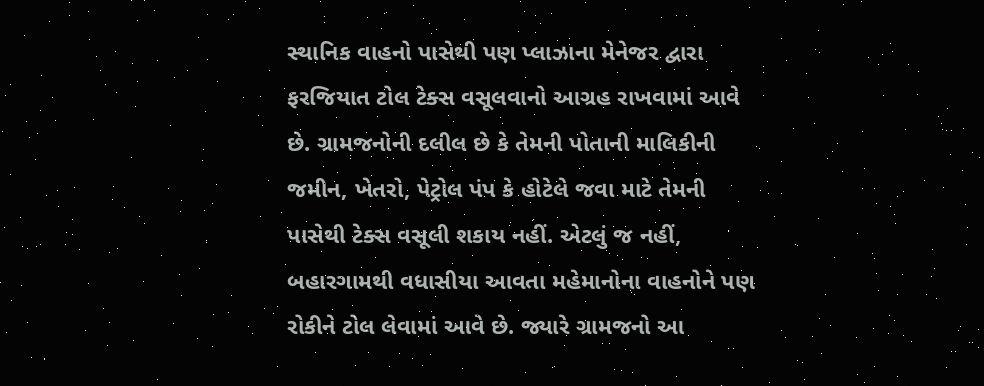સ્થાનિક વાહનો પાસેથી પણ પ્લાઝાના મેનેજર દ્વારા ફરજિયાત ટોલ ટેક્સ વસૂલવાનો આગ્રહ રાખવામાં આવે છે. ગ્રામજનોની દલીલ છે કે તેમની પોતાની માલિકીની જમીન, ખેતરો, પેટ્રોલ પંપ કે હોટેલે જવા માટે તેમની પાસેથી ટેક્સ વસૂલી શકાય નહીં. એટલું જ નહીં, બહારગામથી વધાસીયા આવતા મહેમાનોના વાહનોને પણ રોકીને ટોલ લેવામાં આવે છે. જ્યારે ગ્રામજનો આ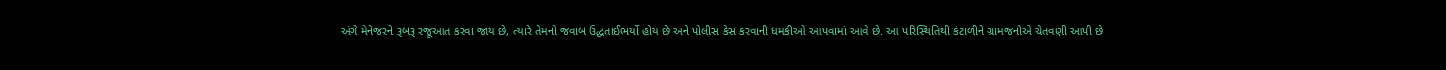અંગે મેનેજરને રૂબરૂ રજૂઆત કરવા જાય છે, ત્યારે તેમનો જવાબ ઉદ્ધતાઈભર્યો હોય છે અને પોલીસ કેસ કરવાની ધમકીઓ આપવામાં આવે છે. આ પરિસ્થિતિથી કંટાળીને ગ્રામજનોએ ચેતવણી આપી છે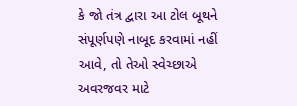કે જો તંત્ર દ્વારા આ ટોલ બૂથને સંપૂર્ણપણે નાબૂદ કરવામાં નહીં આવે, તો તેઓ સ્વેચ્છાએ અવરજવર માટે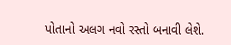પોતાનો અલગ નવો રસ્તો બનાવી લેશે.